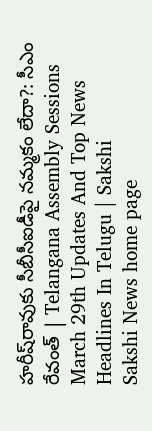హరీష్‌రావుకు సీబీసీఐడీపై నమ్మకం లేదా?: సీఎం రేవంత్‌ | Telangana Assembly Sessions March 29th Updates And Top News Headlines In Telugu | Sakshi
Sakshi News home page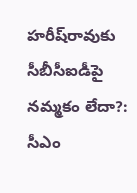హరీష్‌రావుకు సీబీసీఐడీపై నమ్మకం లేదా?: సీఎం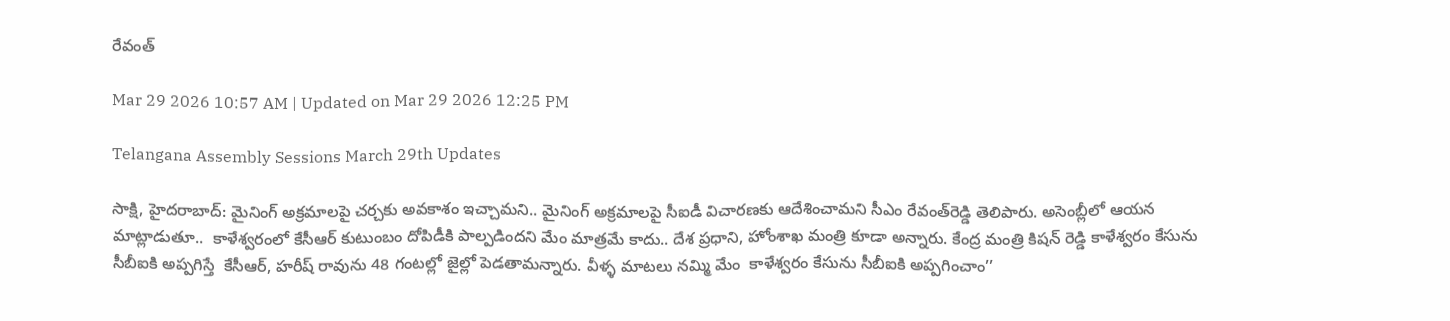రేవంత్‌

Mar 29 2026 10:57 AM | Updated on Mar 29 2026 12:25 PM

Telangana Assembly Sessions March 29th Updates

సాక్షి, హైదరాబాద్‌: మైనింగ్‌ అక్రమాలపై చర్చకు అవకాశం ఇచ్చామని.. మైనింగ్‌ అక్రమాలపై సీఐడీ విచారణకు ఆదేశించామని సీఎం రేవంత్‌రెడ్డి తెలిపారు. అసెంబ్లీలో ఆయన మాట్లాడుతూ..  కాళేశ్వరంలో కేసీఆర్ కుటుంబం దోపిడీకి పాల్పడిందని మేం మాత్రమే కాదు.. దేశ ప్రధాని, హోంశాఖ మంత్రి కూడా అన్నారు. కేంద్ర మంత్రి కిషన్ రెడ్డి కాళేశ్వరం కేసును సీబీఐకి అప్పగిస్తే  కేసీఆర్, హరీష్ రావును 48 గంటల్లో జైల్లో పెడతామన్నారు. వీళ్ళ మాటలు నమ్మి మేం  కాళేశ్వరం కేసును సీబీఐకి అప్పగించాం’’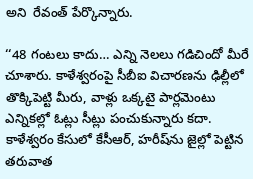అని  రేవంత్‌ పేర్కొన్నారు.

‘‘48 గంటలు కాదు… ఎన్ని నెలలు గడిచిందో మీరే చూశారు. కాళేశ్వరంపై సీబీఐ విచారణను ఢిల్లీలో తొక్కిపెట్టి మీరు, వాళ్లు ఒక్కటై పార్లమెంటు ఎన్నికల్లో ఓట్లు సీట్లు పంచుకున్నారు కదా. కాళేశ్వరం కేసులో కేసీఆర్, హరీష్‌ను జైల్లో పెట్టిన తరువాత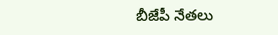బీజేపీ నేతలు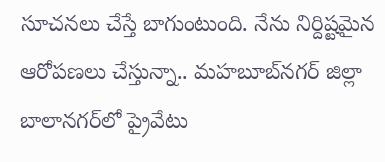సూచనలు చేస్తే బాగుంటుంది. నేను నిర్దిష్టమైన ఆరోపణలు చేస్తున్నా.. మహబూబ్‌నగర్ జిల్లా బాలానగర్‌లో ప్రైవేటు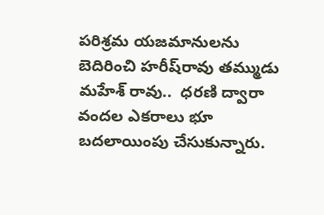పరిశ్రమ యజమానులను బెదిరించి హరీష్‌రావు తమ్ముడు మహేశ్ రావు..  ధరణి ద్వారా వందల ఎకరాలు భూ బదలాయింపు చేసుకున్నారు.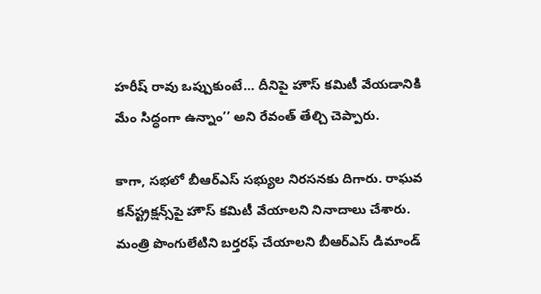హరీష్ రావు ఒప్పుకుంటే… దీనిపై హౌస్ కమిటీ వేయడానికి మేం సిద్ధంగా ఉన్నాం’’ అని రేవంత్‌ తేల్చి చెప్పారు.

కాగా, సభలో బీఆర్‌ఎస్‌ సభ్యుల నిరసనకు దిగారు. రాఘవ కన్‌స్ట్రక్షన్స్‌పై హౌస్‌ కమిటీ వేయాలని నినాదాలు చేశారు. మంత్రి పొంగులేటిని బర్తరఫ్‌ చేయాలని బీఆర్‌ఎస్‌ డిమాండ్‌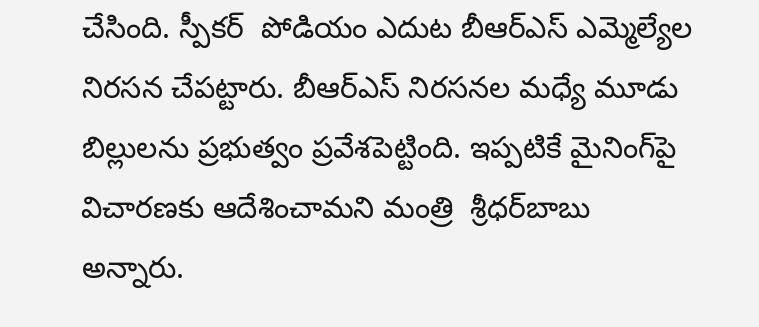చేసింది. స్పీకర్‌  పోడియం ఎదుట బీఆర్‌ఎస్‌ ఎమ్మెల్యేల నిరసన చేపట్టారు. బీఆర్‌ఎస్‌ నిరసనల మధ్యే మూడు బిల్లులను ప్రభుత్వం ప్రవేశపెట్టింది. ఇప్పటికే మైనింగ్‌పై విచారణకు ఆదేశించామని మంత్రి  శ్రీధర్‌బాబు  అన్నారు.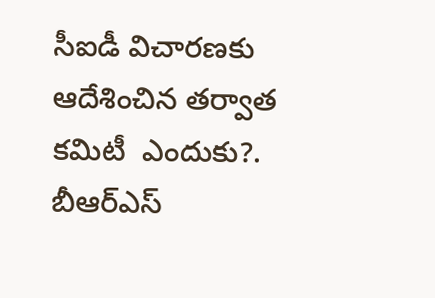సీఐడీ విచారణకు ఆదేశించిన తర్వాత కమిటీ  ఎందుకు?. బీఆర్‌ఎస్‌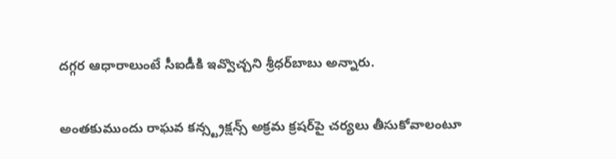దగ్గర ఆధారాలుంటే సీఐడీకి ఇవ్వొచ్చని శ్రీధర్‌బాబు అన్నారు.

అంతకుముందు రాఘవ కన్స్ట్రక్షన్స్ అక్రమ క్రషర్‌పై చర్యలు తీసుకోవాలంటూ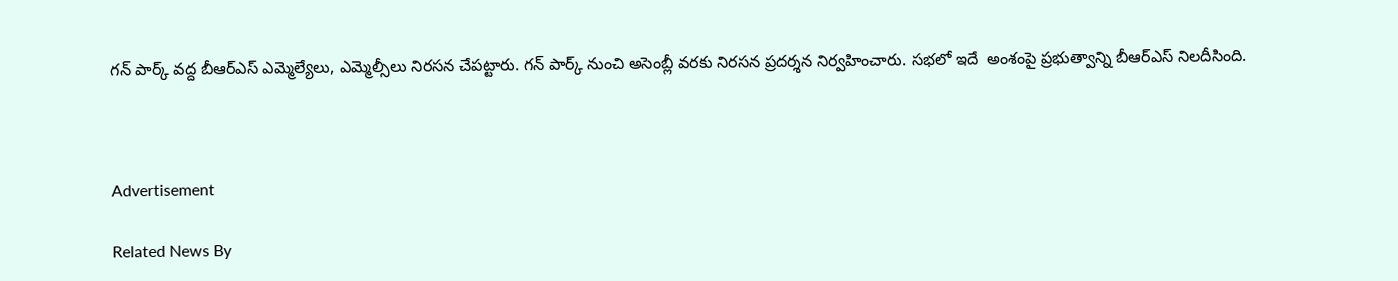గన్ పార్క్ వద్ద బీఆర్‌ఎస్‌ ఎమ్మెల్యేలు, ఎమ్మెల్సీలు నిరసన చేపట్టారు. గన్ పార్క్ నుంచి అసెంబ్లీ వరకు నిరసన ప్రదర్శన నిర్వహించారు. సభలో ఇదే  అంశంపై ప్రభుత్వాన్ని బీఆర్‌ఎస్‌ నిలదీసింది.



Advertisement

Related News By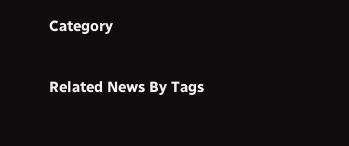Category

Related News By Tags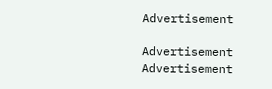Advertisement

Advertisement
Advertisement